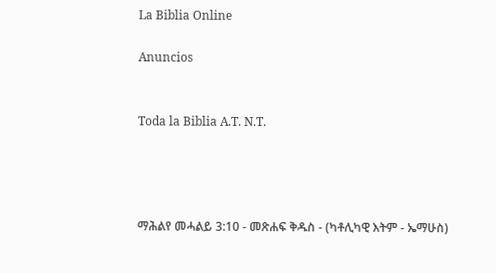La Biblia Online

Anuncios


Toda la Biblia A.T. N.T.




ማሕልየ መሓልይ 3:10 - መጽሐፍ ቅዱስ - (ካቶሊካዊ እትም - ኤማሁስ)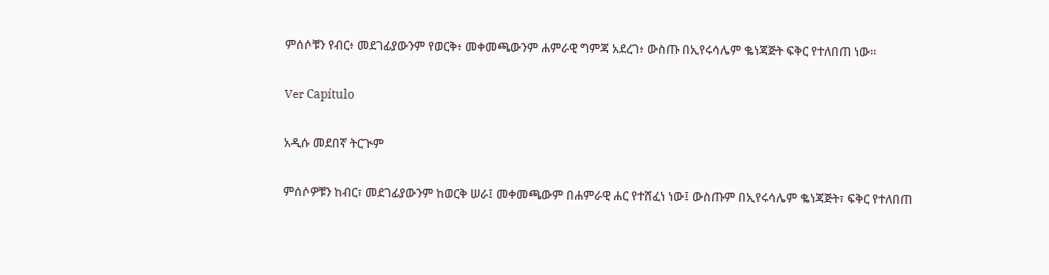ምሰሶቹን የብር፥ መደገፊያውንም የወርቅ፥ መቀመጫውንም ሐምራዊ ግምጃ አደረገ፥ ውስጡ በኢየሩሳሌም ቈነጃጅት ፍቅር የተለበጠ ነው።

Ver Capítulo

አዲሱ መደበኛ ትርጒም

ምሰሶዎቹን ከብር፣ መደገፊያውንም ከወርቅ ሠራ፤ መቀመጫውም በሐምራዊ ሐር የተሸፈነ ነው፤ ውስጡም በኢየሩሳሌም ቈነጃጅት፣ ፍቅር የተለበጠ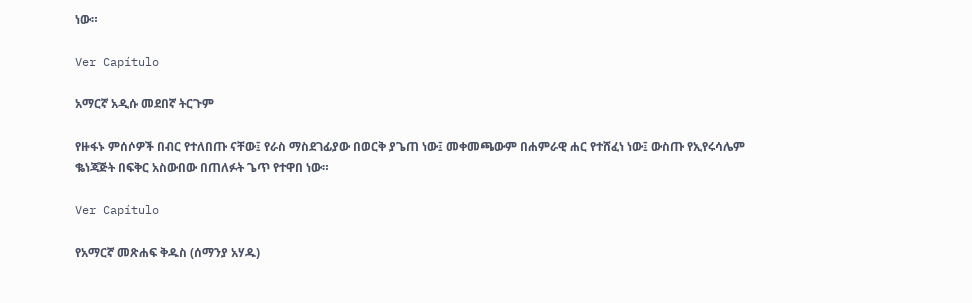ነው።

Ver Capítulo

አማርኛ አዲሱ መደበኛ ትርጉም

የዙፋኑ ምሰሶዎች በብር የተለበጡ ናቸው፤ የራስ ማስደገፊያው በወርቅ ያጌጠ ነው፤ መቀመጫውም በሐምራዊ ሐር የተሸፈነ ነው፤ ውስጡ የኢየሩሳሌም ቈነጃጅት በፍቅር አስውበው በጠለፉት ጌጥ የተዋበ ነው።

Ver Capítulo

የአማርኛ መጽሐፍ ቅዱስ (ሰማንያ አሃዱ)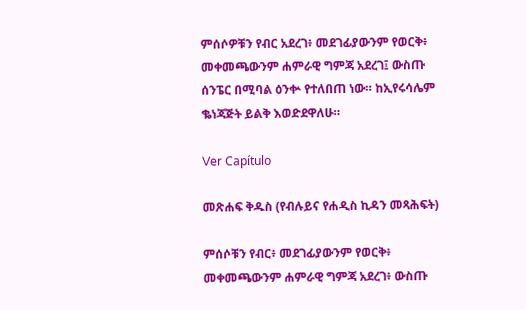ምሰሶዎቹን የብር አደረገ፥ መደገፊያውንም የወርቅ፥ መቀመጫውንም ሐምራዊ ግምጃ አደረገ፤ ውስጡ ሰንፔር በሚባል ዕንቍ የተለበጠ ነው። ከኢየሩሳሌም ቈነጃጅት ይልቅ እወድደዋለሁ።

Ver Capítulo

መጽሐፍ ቅዱስ (የብሉይና የሐዲስ ኪዳን መጻሕፍት)

ምሰሶቹን የብር፥ መደገፊያውንም የወርቅ፥ መቀመጫውንም ሐምራዊ ግምጃ አደረገ፥ ውስጡ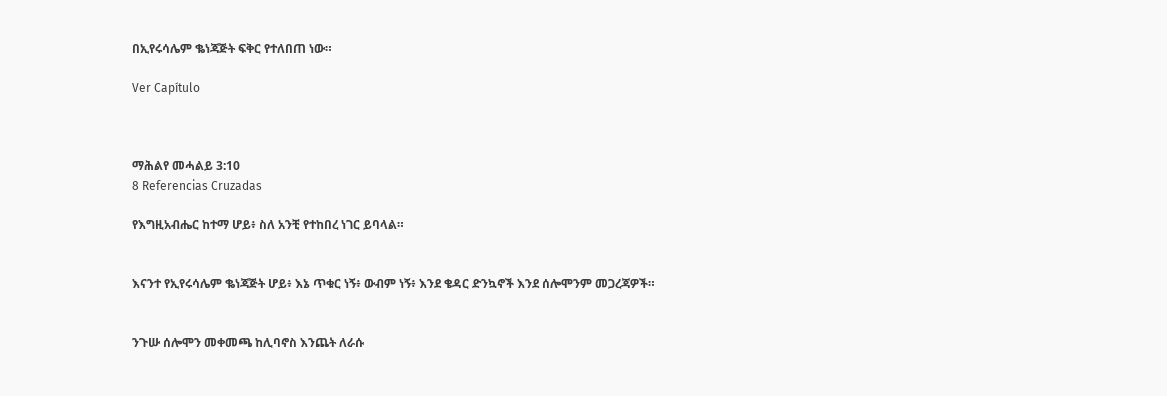በኢየሩሳሌም ቈነጃጅት ፍቅር የተለበጠ ነው።

Ver Capítulo



ማሕልየ መሓልይ 3:10
8 Referencias Cruzadas

የእግዚአብሔር ከተማ ሆይ፥ ስለ አንቺ የተከበረ ነገር ይባላል።


እናንተ የኢየሩሳሌም ቈነጃጅት ሆይ፥ እኔ ጥቁር ነኝ፥ ውብም ነኝ፥ እንደ ቄዳር ድንኳኖች እንደ ሰሎሞንም መጋረጃዎች።


ንጉሡ ሰሎሞን መቀመጫ ከሊባኖስ እንጨት ለራሱ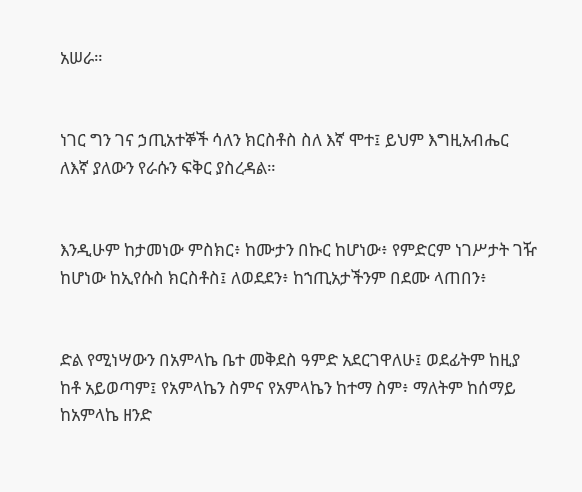አሠራ።


ነገር ግን ገና ኃጢአተኞች ሳለን ክርስቶስ ስለ እኛ ሞተ፤ ይህም እግዚአብሔር ለእኛ ያለውን የራሱን ፍቅር ያስረዳል።


እንዲሁም ከታመነው ምስክር፥ ከሙታን በኩር ከሆነው፥ የምድርም ነገሥታት ገዥ ከሆነው ከኢየሱስ ክርስቶስ፤ ለወደደን፥ ከኀጢአታችንም በደሙ ላጠበን፥


ድል የሚነሣውን በአምላኬ ቤተ መቅደስ ዓምድ አደርገዋለሁ፤ ወደፊትም ከዚያ ከቶ አይወጣም፤ የአምላኬን ስምና የአምላኬን ከተማ ስም፥ ማለትም ከሰማይ ከአምላኬ ዘንድ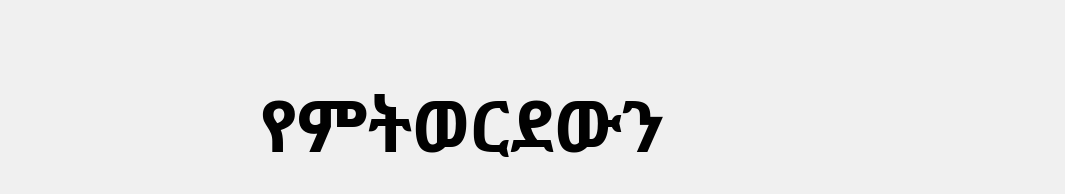የምትወርደውን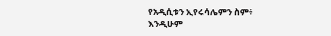የአዲሲቱን ኢየሩሳሌምን ስም፥ እንዲሁም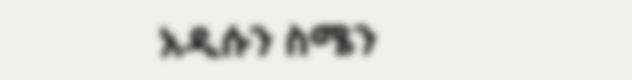አዲሱን ስሜን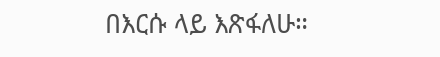በእርሱ ላይ እጽፋለሁ።